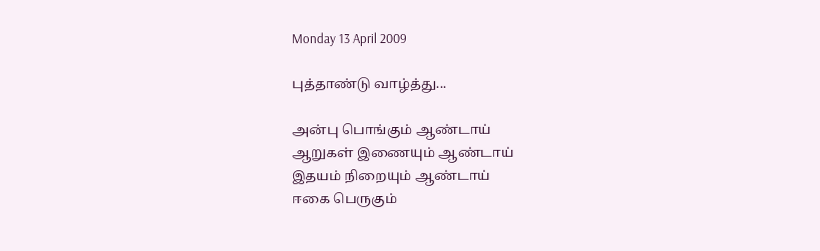Monday 13 April 2009

புத்தாண்டு வாழ்த்து...

அன்பு பொங்கும் ஆண்டாய்
ஆறுகள் இணையும் ஆண்டாய்
இதயம் நிறையும் ஆண்டாய்
ஈகை பெருகும்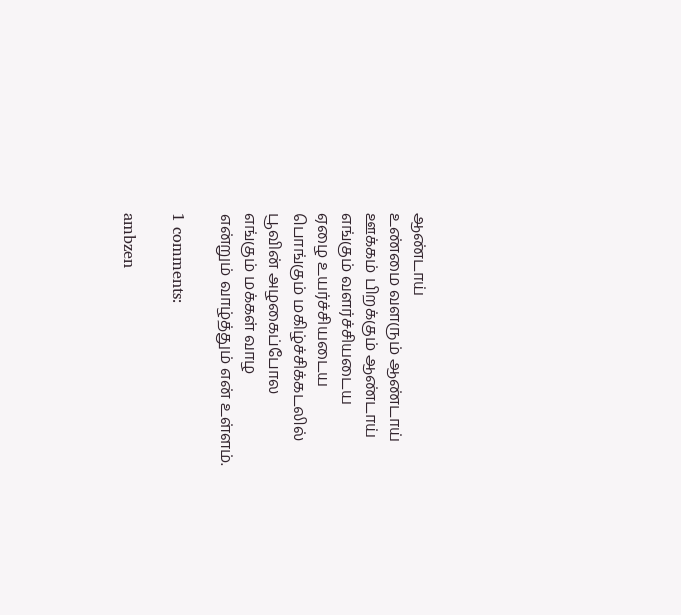ஆண்டாய்
உண்மை வளரும் ஆண்டாய்
ஊக்கம் பிறக்கும் ஆண்டாய்
எங்கும் வளர்ச்சியடைய
ஏழை உயர்ச்சியடைய
பொங்கும் மகிழ்ச்சிக்கடலில்
பூவின் அழகைப்போல
எங்கும் மக்கள் வாழ
என்றும் வாழ்த்தும் என் உள்ளம்.

1 comments:

ambzen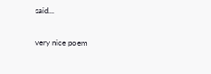said...

very nice poem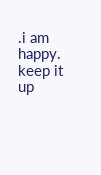.i am happy. keep it up